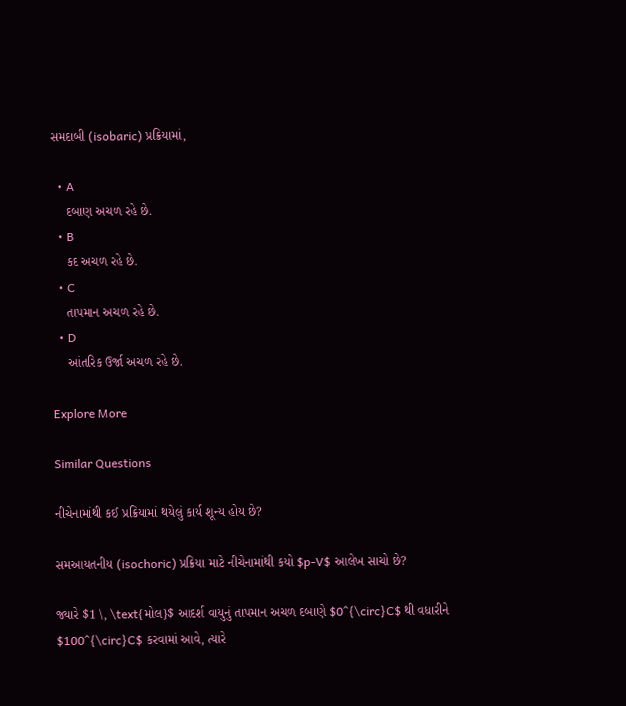સમદાબી (isobaric) પ્રક્રિયામાં,

  • A
    દબાણ અચળ રહે છે.
  • B
    કદ અચળ રહે છે.
  • C
    તાપમાન અચળ રહે છે.
  • D
    આંતરિક ઉર્જા અચળ રહે છે.

Explore More

Similar Questions

નીચેનામાંથી કઈ પ્રક્રિયામાં થયેલું કાર્ય શૂન્ય હોય છે?

સમઆયતનીય (isochoric) પ્રક્રિયા માટે નીચેનામાંથી કયો $p-V$ આલેખ સાચો છે?

જ્યારે $1 \, \text{મોલ}$ આદર્શ વાયુનું તાપમાન અચળ દબાણે $0^{\circ}C$ થી વધારીને $100^{\circ}C$ કરવામાં આવે, ત્યારે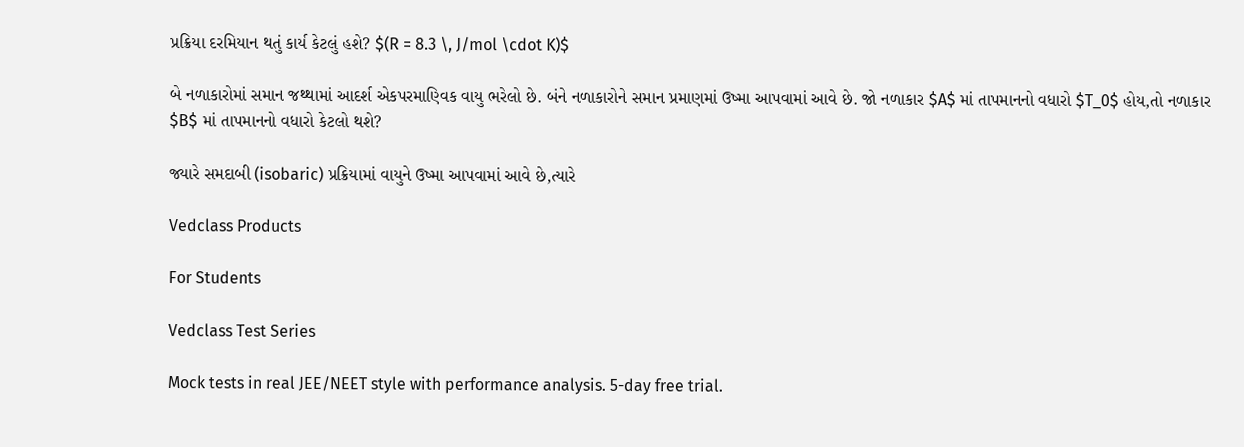પ્રક્રિયા દરમિયાન થતું કાર્ય કેટલું હશે? $(R = 8.3 \, J/mol \cdot K)$

બે નળાકારોમાં સમાન જથ્થામાં આદર્શ એકપરમાણ્વિક વાયુ ભરેલો છે. બંને નળાકારોને સમાન પ્રમાણમાં ઉષ્મા આપવામાં આવે છે. જો નળાકાર $A$ માં તાપમાનનો વધારો $T_0$ હોય,તો નળાકાર $B$ માં તાપમાનનો વધારો કેટલો થશે?

જ્યારે સમદાબી (isobaric) પ્રક્રિયામાં વાયુને ઉષ્મા આપવામાં આવે છે,ત્યારે

Vedclass Products

For Students

Vedclass Test Series

Mock tests in real JEE/NEET style with performance analysis. 5-day free trial.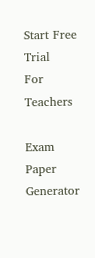Start Free Trial
For Teachers

Exam Paper Generator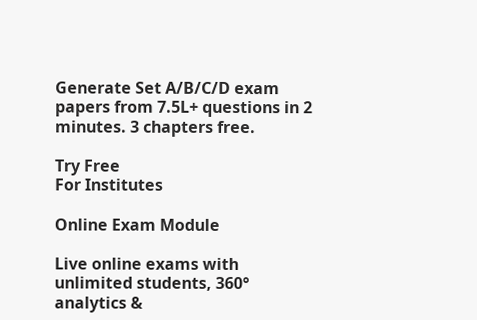Generate Set A/B/C/D exam papers from 7.5L+ questions in 2 minutes. 3 chapters free.

Try Free
For Institutes

Online Exam Module

Live online exams with unlimited students, 360° analytics &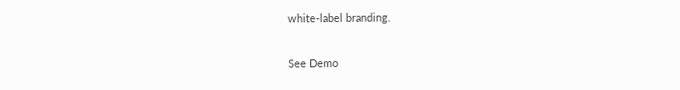white-label branding.

See Demo